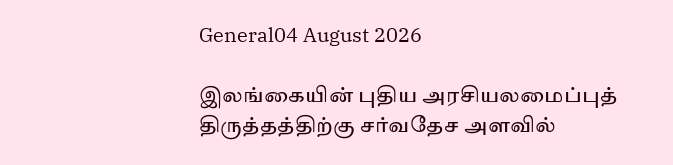General04 August 2026

இலங்கையின் புதிய அரசியலமைப்புத் திருத்தத்திற்கு சர்வதேச அளவில்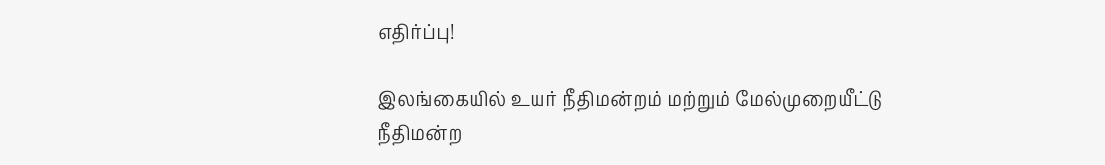எதிர்ப்பு!

இலங்கையில் உயர் நீதிமன்றம் மற்றும் மேல்முறையீட்டு நீதிமன்ற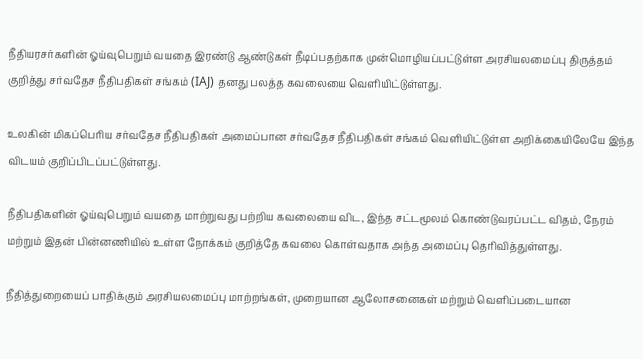நீதியரசர்களின் ஓய்வுபெறும் வயதை இரண்டு ஆண்டுகள் நீடிப்பதற்காக முன்மொழியப்பட்டுள்ள அரசியலமைப்பு திருத்தம் குறித்து சர்வதேச நீதிபதிகள் சங்கம் (IAJ) தனது பலத்த கவலையை வெளியிட்டுள்ளது.

உலகின் மிகப்பெரிய சர்வதேச நீதிபதிகள் அமைப்பான சர்வதேச நீதிபதிகள் சங்கம் வெளியிட்டுள்ள அறிக்கையிலேயே இந்த விடயம் குறிப்பிடப்பட்டுள்ளது.

நீதிபதிகளின் ஓய்வுபெறும் வயதை மாற்றுவது பற்றிய கவலையை விட, இந்த சட்டமூலம் கொண்டுவரப்பட்ட விதம், நேரம் மற்றும் இதன் பின்னணியில் உள்ள நோக்கம் குறித்தே கவலை கொள்வதாக அந்த அமைப்பு தெரிவித்துள்ளது.

நீதித்துறையைப் பாதிக்கும் அரசியலமைப்பு மாற்றங்கள், முறையான ஆலோசனைகள் மற்றும் வெளிப்படையான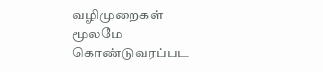வழிமுறைகள் மூலமே கொண்டுவரப்பட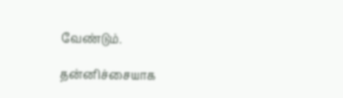வேண்டும்.

தன்னிச்சையாக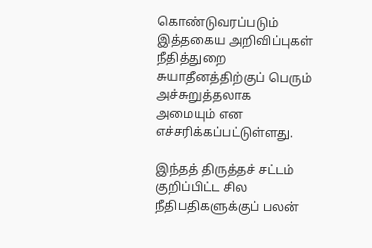கொண்டுவரப்படும் இத்தகைய அறிவிப்புகள் நீதித்துறை சுயாதீனத்திற்குப் பெரும் அச்சுறுத்தலாக அமையும் என எச்சரிக்கப்பட்டுள்ளது.

இந்தத் திருத்தச் சட்டம் குறிப்பிட்ட சில நீதிபதிகளுக்குப் பலன்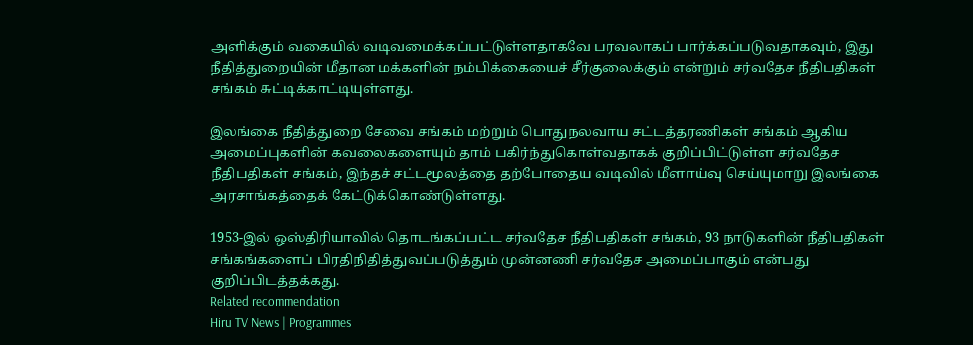அளிக்கும் வகையில் வடிவமைக்கப்பட்டுள்ளதாகவே பரவலாகப் பார்க்கப்படுவதாகவும், இது நீதித்துறையின் மீதான மக்களின் நம்பிக்கையைச் சீர்குலைக்கும் என்றும் சர்வதேச நீதிபதிகள் சங்கம் சுட்டிக்காட்டியுள்ளது.

இலங்கை நீதித்துறை சேவை சங்கம் மற்றும் பொதுநலவாய சட்டத்தரணிகள் சங்கம் ஆகிய அமைப்புகளின் கவலைகளையும் தாம் பகிர்ந்துகொள்வதாகக் குறிப்பிட்டுள்ள சர்வதேச நீதிபதிகள் சங்கம், இந்தச் சட்டமூலத்தை தற்போதைய வடிவில் மீளாய்வு செய்யுமாறு இலங்கை அரசாங்கத்தைக் கேட்டுக்கொண்டுள்ளது.

1953-இல் ஒஸ்திரியாவில் தொடங்கப்பட்ட சர்வதேச நீதிபதிகள் சங்கம், 93 நாடுகளின் நீதிபதிகள் சங்கங்களைப் பிரதிநிதித்துவப்படுத்தும் முன்னணி சர்வதேச அமைப்பாகும் என்பது குறிப்பிடத்தக்கது.
Related recommendation
Hiru TV News | Programmes